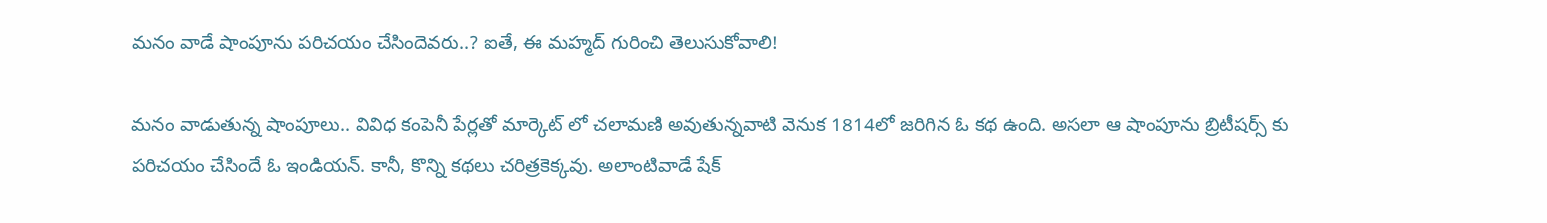మనం వాడే షాంపూను పరిచయం చేసిందెవరు..? ఐతే, ఈ మహ్మద్ గురించి తెలుసుకోవాలి!

మనం వాడుతున్న షాంపూలు.. వివిధ కంపెనీ పేర్లతో మార్కెట్ లో చలామణి అవుతున్నవాటి వెనుక 1814లో జరిగిన ఓ కథ ఉంది. అసలా ఆ షాంపూను బ్రిటీషర్స్ కు పరిచయం చేసిందే ఓ ఇండియన్. కానీ, కొన్ని కథలు చరిత్రకెక్కవు. అలాంటివాడే షేక్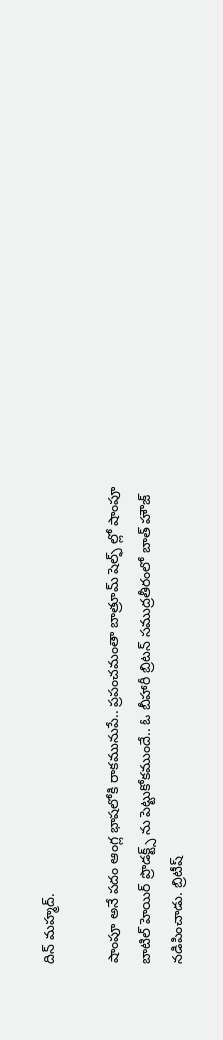దిన్ మహ్మద్.

షాంపూ అనే పదం ఆంగ్ల భాషలోకి రాకమునుపే.. ప్రపంచమంతా బాత్రూమ్ షెల్ఫ్ ల్లో షాంపూ బాటిల్ హెయిర్ ప్రొడక్ట్స్ ను పెట్టుకోకముందే.. ఓ బీహారీ బ్రిటన్ సముద్రతీరంలో బాత్ హౌజ్ నడిపించాడు. బ్రిటీష్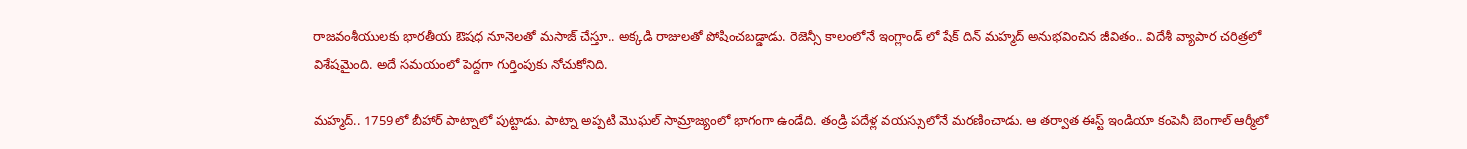రాజవంశీయులకు భారతీయ ఔషధ నూనెలతో మసాజ్ చేస్తూ.. అక్కడి రాజులతో పోషించబడ్డాడు. రెజెన్సీ కాలంలోనే ఇంగ్లాండ్ లో షేక్ దిన్ మహ్మద్ అనుభవించిన జీవితం.. విదేశీ వ్యాపార చరిత్రలో విశేషమైంది. అదే సమయంలో పెద్దగా గుర్తింపుకు నోచుకోనిది.

మహ్మద్.. 1759లో బీహార్ పాట్నాలో పుట్టాడు. పాట్నా అప్పటి మొఘల్ సామ్రాజ్యంలో భాగంగా ఉండేది. తండ్రి పదేళ్ల వయస్సులోనే మరణించాడు. ఆ తర్వాత ఈస్ట్ ఇండియా కంపెనీ బెంగాల్ ఆర్మీలో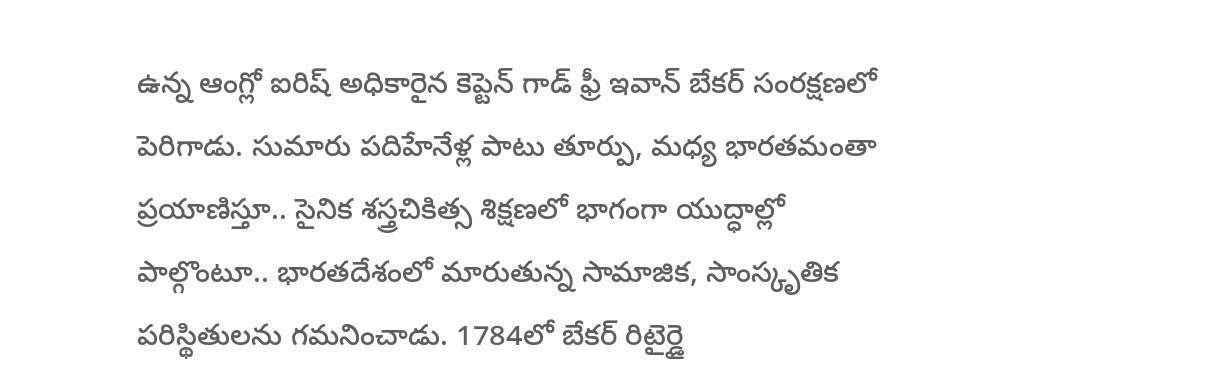ఉన్న ఆంగ్లో ఐరిష్ అధికారైన కెప్టెన్ గాడ్ ఫ్రీ ఇవాన్ బేకర్ సంరక్షణలో పెరిగాడు. సుమారు పదిహేనేళ్ల పాటు తూర్పు, మధ్య భారతమంతా ప్రయాణిస్తూ.. సైనిక శస్త్రచికిత్స శిక్షణలో భాగంగా యుద్ధాల్లో పాల్గొంటూ.. భారతదేశంలో మారుతున్న సామాజిక, సాంస్కృతిక పరిస్థితులను గమనించాడు. 1784లో బేకర్ రిటైర్డై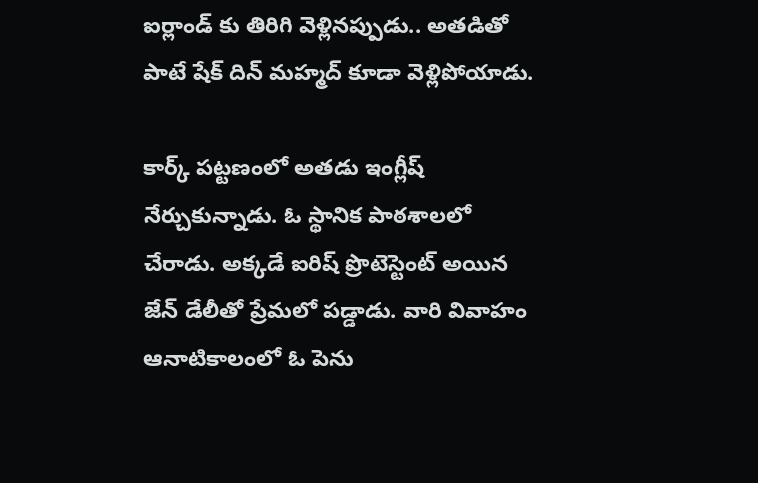ఐర్లాండ్ కు తిరిగి వెళ్లినప్పుడు.. అతడితో పాటే షేక్ దిన్ మహ్మద్ కూడా వెళ్లిపోయాడు.

కార్క్ పట్టణంలో అతడు ఇంగ్లీష్ నేర్చుకున్నాడు. ఓ స్థానిక పాఠశాలలో చేరాడు. అక్కడే ఐరిష్ ప్రొటెస్టెంట్ అయిన జేన్ డేలీతో ప్రేమలో పడ్డాడు. వారి వివాహం ఆనాటికాలంలో ఓ పెను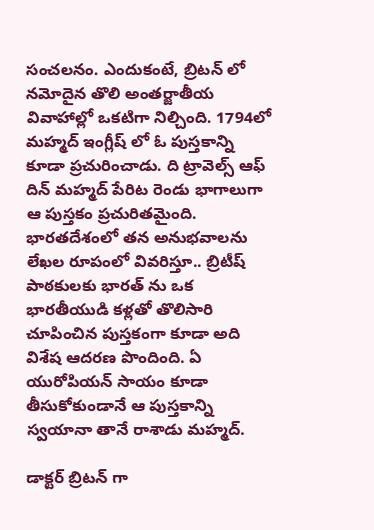సంచలనం. ఎందుకంటే, బ్రిటన్ లో నమోదైన తొలి అంతర్జాతీయ వివాహాల్లో ఒకటిగా నిల్చింది. 1794లో మహ్మద్ ఇంగ్లీష్ లో ఓ పుస్తకాన్ని కూడా ప్రచురించాడు. ది ట్రావెల్స్ ఆఫ్ దిన్ మహ్మద్ పేరిట రెండు భాగాలుగా ఆ పుస్తకం ప్రచురితమైంది. భారతదేశంలో తన అనుభవాలను లేఖల రూపంలో వివరిస్తూ.. బ్రిటీష్ పాఠకులకు భారత్ ను ఒక భారతీయుడి కళ్లతో తొలిసారి చూపించిన పుస్తకంగా కూడా అది విశేష ఆదరణ పొందింది. ఏ యురోపియన్ సాయం కూడా తీసుకోకుండానే ఆ పుస్తకాన్ని స్వయానా తానే రాశాడు మహ్మద్.

డాక్టర్ బ్రిటన్ గా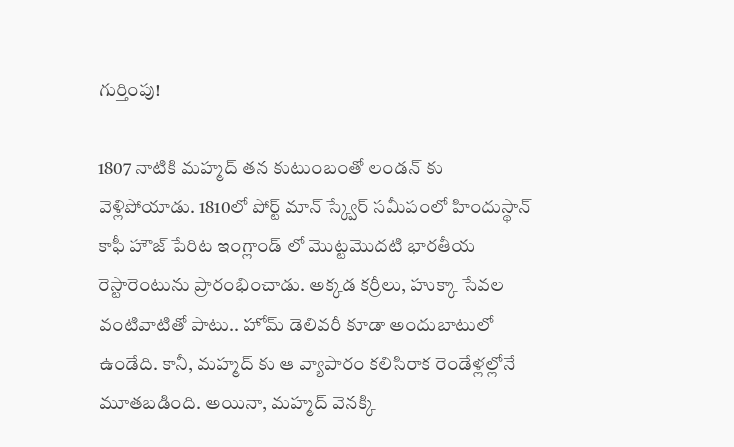గుర్తింపు!

1807 నాటికి మహ్మద్ తన కుటుంబంతో లండన్ కు వెళ్లిపోయాడు. 1810లో పోర్ట్ మాన్ స్క్వేర్ సమీపంలో హిందుస్థాన్ కాఫీ హౌజ్ పేరిట ఇంగ్లాండ్ లో మొట్టమొదటి భారతీయ రెస్టారెంటును ప్రారంభించాడు. అక్కడ కర్రీలు, హుక్కా సేవల వంటివాటితో పాటు.. హోమ్ డెలివరీ కూడా అందుబాటులో ఉండేది. కానీ, మహ్మద్ కు ఆ వ్యాపారం కలిసిరాక రెండేళ్లల్లోనే మూతబడింది. అయినా, మహ్మద్ వెనక్కి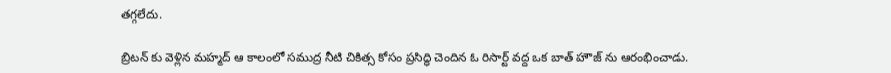తగ్గలేదు.

బ్రిటన్ కు వెళ్లిన మహ్మద్ ఆ కాలంలో సముద్ర నీటి చికిత్స కోసం ప్రసిద్ధి చెందిన ఓ రిసార్ట్ వద్ద ఒక బాత్ హౌజ్ ను ఆరంభించాడు.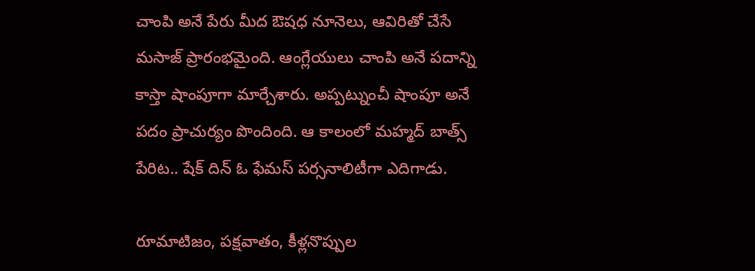చాంపి అనే పేరు మీద ఔషధ నూనెలు, ఆవిరితో చేసే మసాజ్ ప్రారంభమైంది. ఆంగ్లేయులు చాంపి అనే పదాన్ని కాస్తా షాంపూగా మార్చేశారు. అప్పట్నుంచీ షాంపూ అనే పదం ప్రాచుర్యం పొందింది. ఆ కాలంలో మహ్మద్ బాత్స్ పేరిట.. షేక్ దిన్ ఓ ఫేమస్ పర్సనాలిటీగా ఎదిగాడు.

రూమాటిజం, పక్షవాతం, కీళ్లనొప్పుల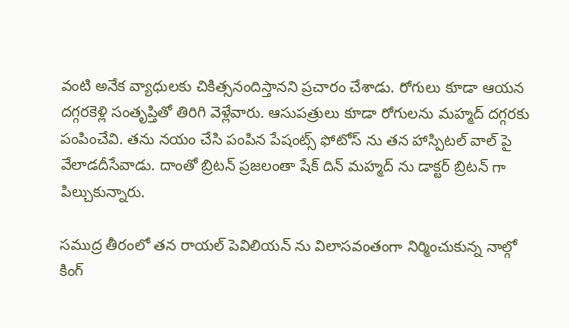వంటి అనేక వ్యాధులకు చికిత్సనందిస్తానని ప్రచారం చేశాడు. రోగులు కూడా ఆయన దగ్గరకెళ్లి సంతృప్తితో తిరిగి వెళ్లేవారు. ఆసుపత్రులు కూడా రోగులను మహ్మద్ దగ్గరకు పంపించేవి. తను నయం చేసి పంపిన పేషంట్స్ ఫోటోస్ ను తన హాస్పిటల్ వాల్ పై వేలాడదీసేవాడు. దాంతో బ్రిటన్ ప్రజలంతా షేక్ దిన్ మహ్మద్ ను డాక్టర్ బ్రిటన్ గా పిల్చుకున్నారు.

సముద్ర తీరంలో తన రాయల్ పెవిలియన్ ను విలాసవంతంగా నిర్మించుకున్న నాల్గో కింగ్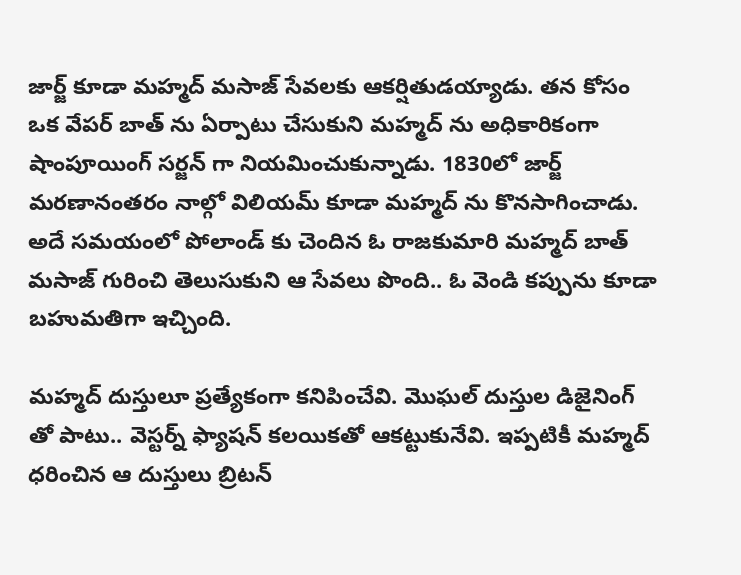జార్జ్ కూడా మహ్మద్ మసాజ్ సేవలకు ఆకర్షితుడయ్యాడు. తన కోసం ఒక వేపర్ బాత్ ను ఏర్పాటు చేసుకుని మహ్మద్ ను అధికారికంగా షాంపూయింగ్ సర్జన్ గా నియమించుకున్నాడు. 1830లో జార్జ్ మరణానంతరం నాల్గో విలియమ్ కూడా మహ్మద్ ను కొనసాగించాడు. అదే సమయంలో పోలాండ్ కు చెందిన ఓ రాజకుమారి మహ్మద్ బాత్ మసాజ్ గురించి తెలుసుకుని ఆ సేవలు పొంది.. ఓ వెండి కప్పును కూడా బహుమతిగా ఇచ్చింది.

మహ్మద్ దుస్తులూ ప్రత్యేకంగా కనిపించేవి. మొఘల్ దుస్తుల డిజైనింగ్ తో పాటు.. వెస్టర్న్ ఫ్యాషన్ కలయికతో ఆకట్టుకునేవి. ఇప్పటికీ మహ్మద్ ధరించిన ఆ దుస్తులు బ్రిటన్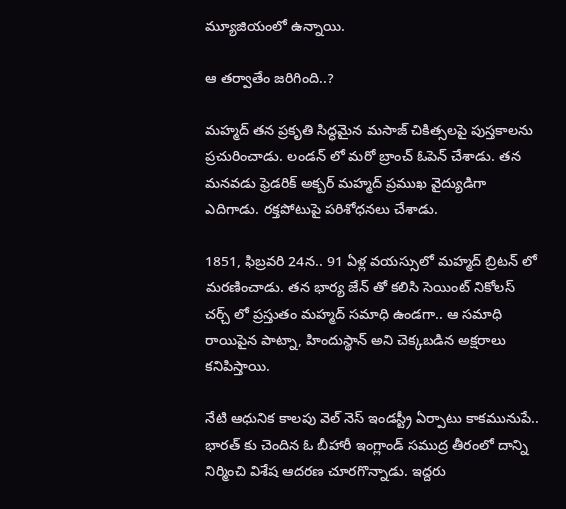మ్యూజియంలో ఉన్నాయి.

ఆ తర్వాతేం జరిగింది..?

మహ్మద్ తన ప్రకృతి సిద్ధమైన మసాజ్ చికిత్సలపై పుస్తకాలను ప్రచురించాడు. లండన్ లో మరో బ్రాంచ్ ఓపెన్ చేశాడు. తన మనవడు ఫ్రెడరిక్ అక్బర్ మహ్మద్ ప్రముఖ వైద్యుడిగా ఎదిగాడు. రక్తపోటుపై పరిశోధనలు చేశాడు.

1851, ఫిబ్రవరి 24న.. 91 ఏళ్ల వయస్సులో మహ్మద్ బ్రిటన్ లో మరణించాడు. తన భార్య జేన్ తో కలిసి సెయింట్ నికోలస్ చర్చ్ లో ప్రస్తుతం మహ్మద్ సమాధి ఉండగా.. ఆ సమాధి రాయిపైన పాట్నా, హిందుస్థాన్ అని చెక్కబడిన అక్షరాలు కనిపిస్తాయి.

నేటి ఆధునిక కాలపు వెల్ నెస్ ఇండస్ట్రీ ఏర్పాటు కాకమునుపే.. భారత్ కు చెందిన ఓ బీహారీ ఇంగ్లాండ్ సముద్ర తీరంలో దాన్ని నిర్మించి విశేష ఆదరణ చూరగొన్నాడు. ఇద్దరు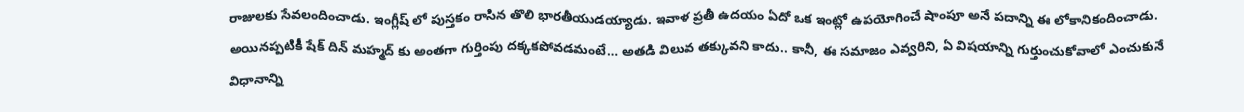రాజులకు సేవలందించాడు. ఇంగ్లీష్ లో పుస్తకం రాసిన తొలి భారతీయుడయ్యాడు. ఇవాళ ప్రతీ ఉదయం ఏదో ఒక ఇంట్లో ఉపయోగించే షాంపూ అనే పదాన్ని ఈ లోకానికందించాడు. అయినప్పటికీ షేక్ దిన్ మహ్మద్ కు అంతగా గుర్తింపు దక్కకపోవడమంటే… అతడి విలువ తక్కువని కాదు.. కానీ, ఈ సమాజం ఎవ్వరిని, ఏ విషయాన్ని గుర్తుంచుకోవాలో ఎంచుకునే విధానాన్ని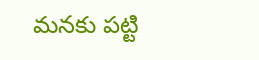మనకు పట్టి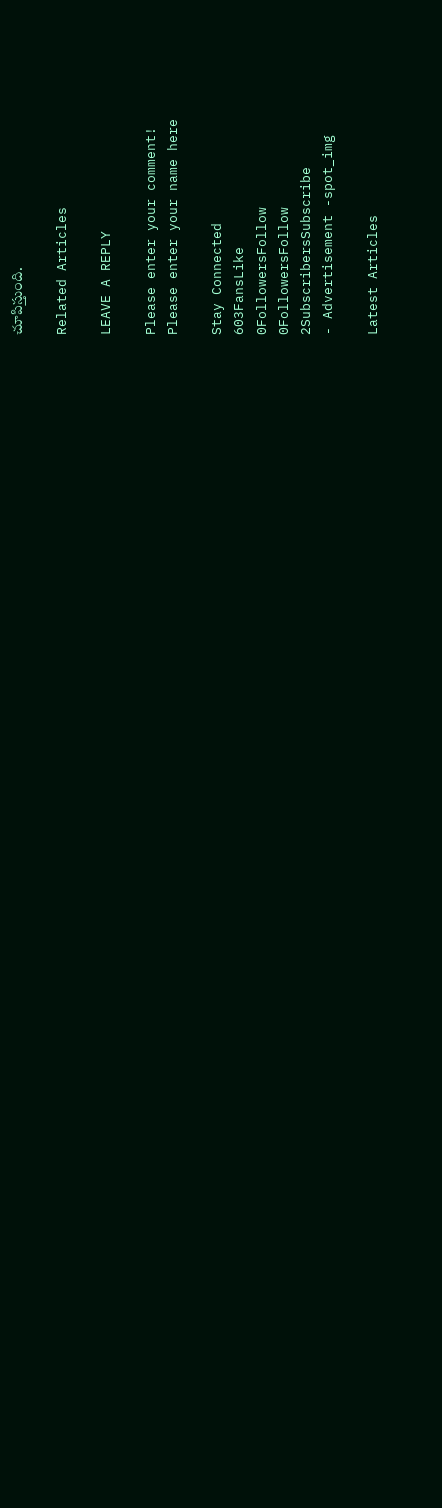చూపిస్తుంది.

Related Articles

LEAVE A REPLY

Please enter your comment!
Please enter your name here

Stay Connected
603FansLike
0FollowersFollow
0FollowersFollow
2SubscribersSubscribe
- Advertisement -spot_img

Latest Articles